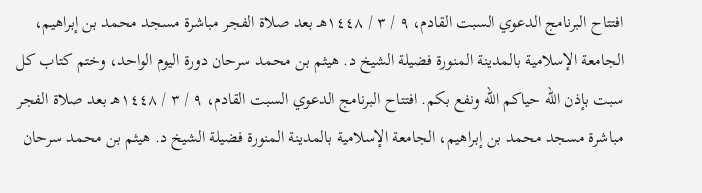افتتاح البرنامج الدعوي السبت القادم، ٩ / ٣ / ١٤٤٨هـ بعد صلاة الفجر مباشرة مسجد محمد بن إبراهيم، الجامعة الإسلامية بالمدينة المنورة فضيلة الشيخ د. هيثم بن محمد سرحان دورة اليوم الواحد، وختم كتاب كل سبت بإذن الله حياكم الله ونفع بكم. افتتاح البرنامج الدعوي السبت القادم، ٩ / ٣ / ١٤٤٨هـ بعد صلاة الفجر مباشرة مسجد محمد بن إبراهيم، الجامعة الإسلامية بالمدينة المنورة فضيلة الشيخ د. هيثم بن محمد سرحان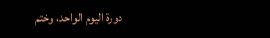دورة اليوم الواحد، وختم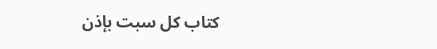كتاب كل سبت بإذن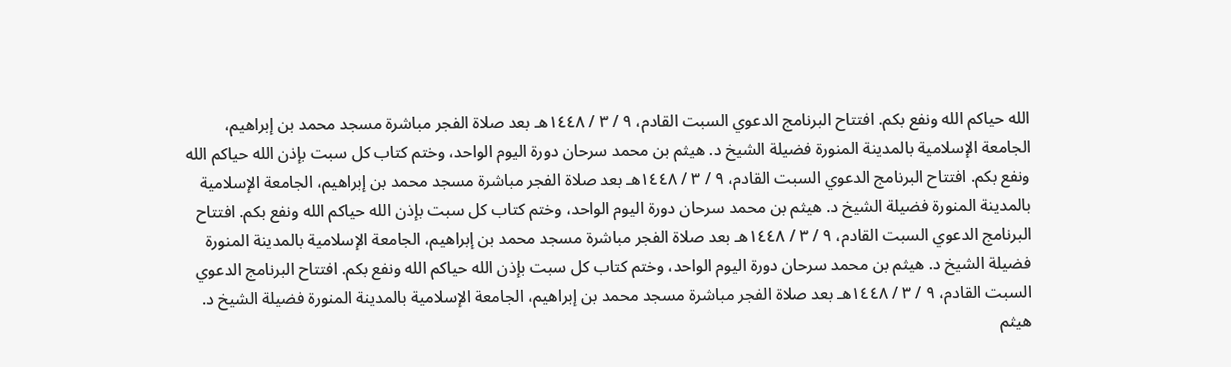الله حياكم الله ونفع بكم. افتتاح البرنامج الدعوي السبت القادم، ٩ / ٣ / ١٤٤٨هـ بعد صلاة الفجر مباشرة مسجد محمد بن إبراهيم، الجامعة الإسلامية بالمدينة المنورة فضيلة الشيخ د. هيثم بن محمد سرحان دورة اليوم الواحد، وختم كتاب كل سبت بإذن الله حياكم الله ونفع بكم. افتتاح البرنامج الدعوي السبت القادم، ٩ / ٣ / ١٤٤٨هـ بعد صلاة الفجر مباشرة مسجد محمد بن إبراهيم، الجامعة الإسلامية بالمدينة المنورة فضيلة الشيخ د. هيثم بن محمد سرحان دورة اليوم الواحد، وختم كتاب كل سبت بإذن الله حياكم الله ونفع بكم. افتتاح البرنامج الدعوي السبت القادم، ٩ / ٣ / ١٤٤٨هـ بعد صلاة الفجر مباشرة مسجد محمد بن إبراهيم، الجامعة الإسلامية بالمدينة المنورة فضيلة الشيخ د. هيثم بن محمد سرحان دورة اليوم الواحد، وختم كتاب كل سبت بإذن الله حياكم الله ونفع بكم. افتتاح البرنامج الدعوي السبت القادم، ٩ / ٣ / ١٤٤٨هـ بعد صلاة الفجر مباشرة مسجد محمد بن إبراهيم، الجامعة الإسلامية بالمدينة المنورة فضيلة الشيخ د. هيثم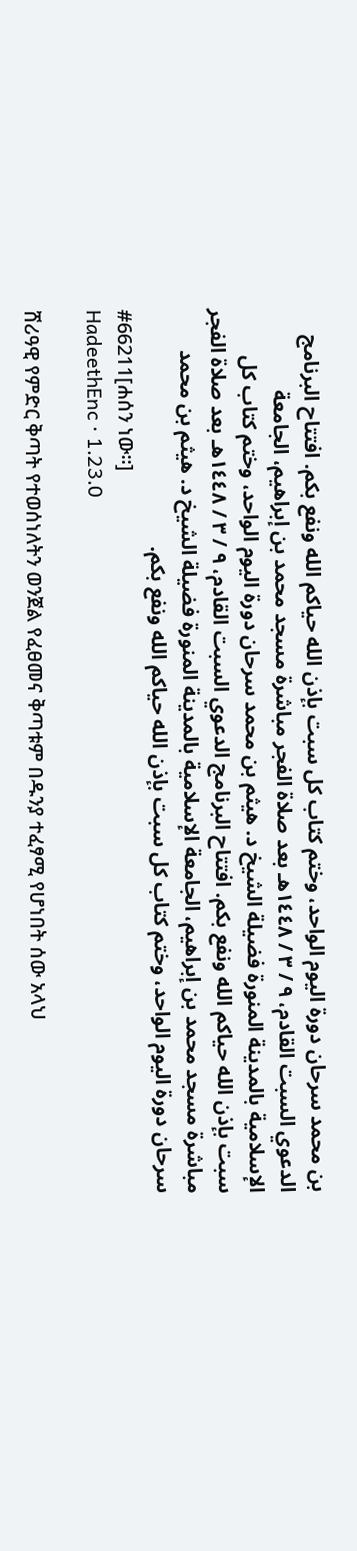بن محمد سرحان دورة اليوم الواحد، وختم كتاب كل سبت بإذن الله حياكم الله ونفع بكم. افتتاح البرنامج الدعوي السبت القادم، ٩ / ٣ / ١٤٤٨هـ بعد صلاة الفجر مباشرة مسجد محمد بن إبراهيم، الجامعة الإسلامية بالمدينة المنورة فضيلة الشيخ د. هيثم بن محمد سرحان دورة اليوم الواحد، وختم كتاب كل سبت بإذن الله حياكم الله ونفع بكم. افتتاح البرنامج الدعوي السبت القادم، ٩ / ٣ / ١٤٤٨هـ بعد صلاة الفجر مباشرة مسجد محمد بن إبراهيم، الجامعة الإسلامية بالمدينة المنورة فضيلة الشيخ د. هيثم بن محمد سرحان دورة اليوم الواحد، وختم كتاب كل سبت بإذن الله حياكم الله ونفع بكم.
#66211[ሐሰን ነው።]
HadeethEnc · 1.23.0

ሸሪዓዊ የምድር ቅጣት የተወሰነለትን ወንጀል የፈፀመና ቅጣቱም በዱንያ ተፈፃሚ የሆነበት ሰው አላህ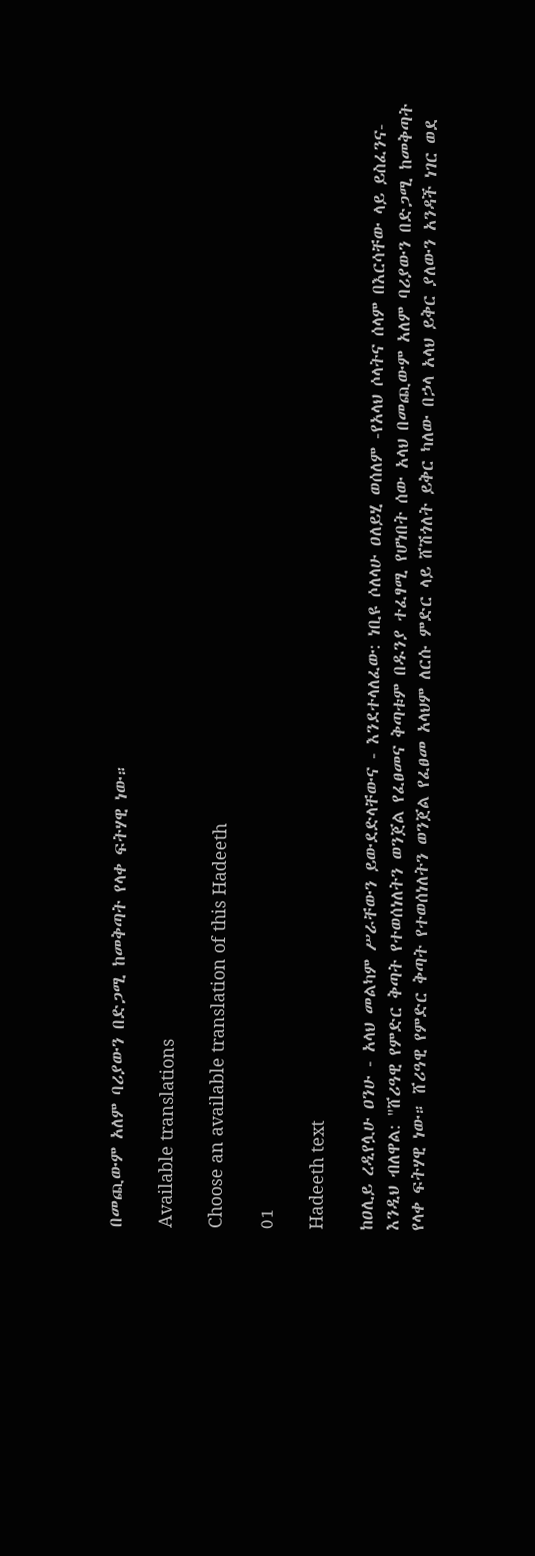በመጪውም አለም ባሪያውን በድጋሚ ከመቅጣት የላቀ ፍትሃዊ ነው።

Available translations

Choose an available translation of this Hadeeth

01

Hadeeth text

ከዐሊይ ረዲየሏሁ ዐንሁ - አላህ መልካም ሥራቸውን ይውደድላቸውና - እንደተላለፈው: ነቢዩ ሶለላሁ ዐለይሂ ወሰለም -የአላህ ሶላትና ሰላም በእርሳቸው ላይ ይስፈንና- እንዲህ ብለዋል: "ሸሪዓዊ የምድር ቅጣት የተወሰነለትን ወንጀል የፈፀመና ቅጣቱም በዱንያ ተፈፃሚ የሆነበት ሰው አላህ በመጪውም አለም ባሪያውን በድጋሚ ከመቅጣት የላቀ ፍትሃዊ ነው። ሸሪዓዊ የምድር ቅጣት የተወሰነለትን ወንጀል የፈፀመ አላህም ለርሱ ምድር ላይ ሸሽጎለት ይቅር ካለው በኃላ አላህ ይቅር ያለውን አንዳች ነገር ወደ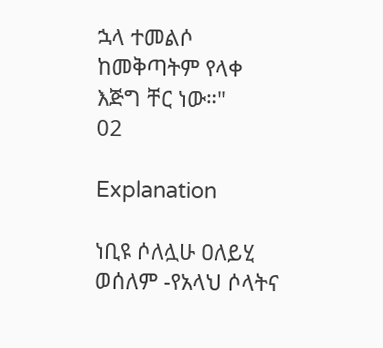ኋላ ተመልሶ ከመቅጣትም የላቀ እጅግ ቸር ነው።"
02

Explanation

ነቢዩ ሶለሏሁ ዐለይሂ ወሰለም -የአላህ ሶላትና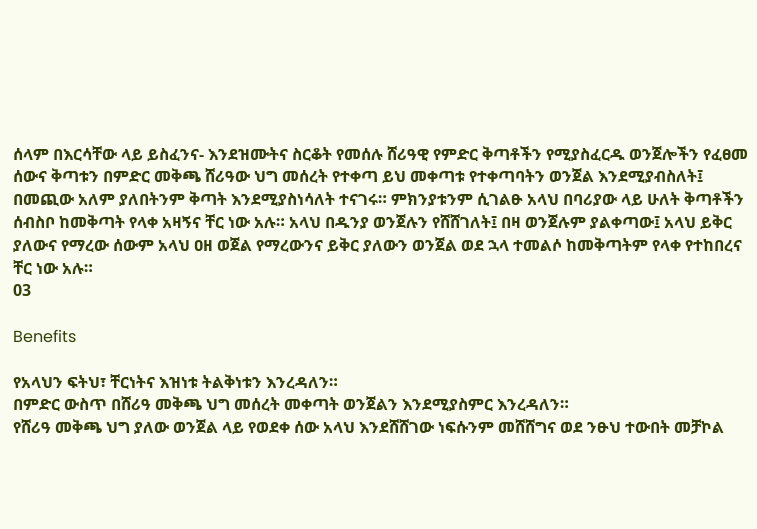ሰላም በእርሳቸው ላይ ይስፈንና- እንደዝሙትና ስርቆት የመሰሉ ሸሪዓዊ የምድር ቅጣቶችን የሚያስፈርዱ ወንጀሎችን የፈፀመ ሰውና ቅጣቱን በምድር መቅጫ ሸሪዓው ህግ መሰረት የተቀጣ ይህ መቀጣቱ የተቀጣባትን ወንጀል እንደሚያብስለት፤ በመጪው አለም ያለበትንም ቅጣት እንደሚያስነሳለት ተናገሩ። ምክንያቱንም ሲገልፁ አላህ በባሪያው ላይ ሁለት ቅጣቶችን ሰብስቦ ከመቅጣት የላቀ አዛኝና ቸር ነው አሉ። አላህ በዱንያ ወንጀሉን የሸሸገለት፤ በዛ ወንጀሉም ያልቀጣው፤ አላህ ይቅር ያለውና የማረው ሰውም አላህ ዐዘ ወጀል የማረውንና ይቅር ያለውን ወንጀል ወደ ኋላ ተመልሶ ከመቅጣትም የላቀ የተከበረና ቸር ነው አሉ።
03

Benefits

የአላህን ፍትህ፣ ቸርነትና እዝነቱ ትልቅነቱን እንረዳለን።
በምድር ውስጥ በሸሪዓ መቅጫ ህግ መሰረት መቀጣት ወንጀልን እንደሚያስምር እንረዳለን።
የሸሪዓ መቅጫ ህግ ያለው ወንጀል ላይ የወደቀ ሰው አላህ እንደሸሸገው ነፍሱንም መሸሸግና ወደ ንፁህ ተውበት መቻኮል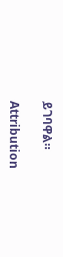ይገባዋል።

Attribution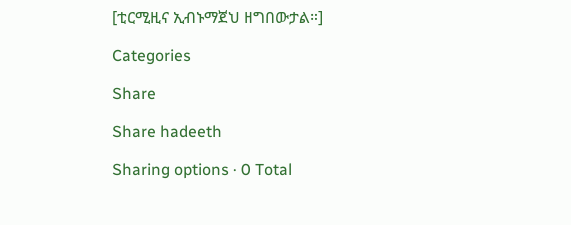[ቲርሚዚና ኢብኑማጀህ ዘግበውታል።]

Categories

Share

Share hadeeth

Sharing options · 0 Total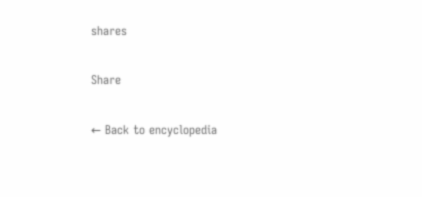shares

Share

← Back to encyclopedia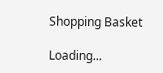Shopping Basket

Loading...